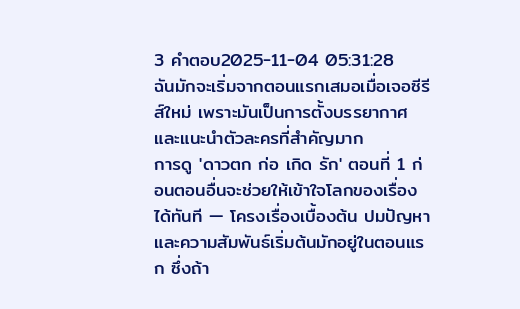3 คำตอบ2025-11-04 05:31:28
ฉันมักจะเริ่มจากตอนแรกเสมอเมื่อเจอซีรีส์ใหม่ เพราะมันเป็นการตั้งบรรยากาศและแนะนำตัวละครที่สำคัญมาก
การดู 'ดาวตก ก่อ เกิด รัก' ตอนที่ 1 ก่อนตอนอื่นจะช่วยให้เข้าใจโลกของเรื่องได้ทันที — โครงเรื่องเบื้องต้น ปมปัญหา และความสัมพันธ์เริ่มต้นมักอยู่ในตอนแรก ซึ่งถ้า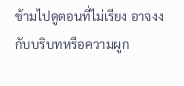ข้ามไปดูตอนที่ไม่เรียง อาจงงกับบริบทหรือความผูก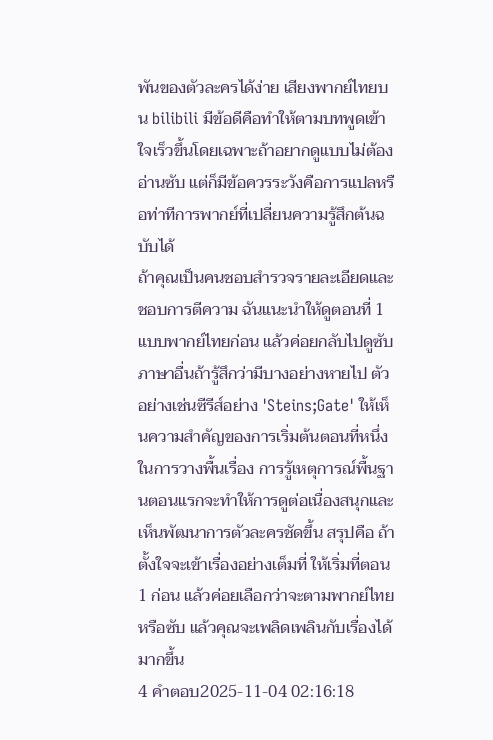พันของตัวละครได้ง่าย เสียงพากย์ไทยบน bilibili มีข้อดีคือทำให้ตามบทพูดเข้าใจเร็วขึ้นโดยเฉพาะถ้าอยากดูแบบไม่ต้องอ่านซับ แต่ก็มีข้อควรระวังคือการแปลหรือท่าทีการพากย์ที่เปลี่ยนความรู้สึกต้นฉบับได้
ถ้าคุณเป็นคนชอบสำรวจรายละเอียดและชอบการตีความ ฉันแนะนำให้ดูตอนที่ 1 แบบพากย์ไทยก่อน แล้วค่อยกลับไปดูซับภาษาอื่นถ้ารู้สึกว่ามีบางอย่างหายไป ตัวอย่างเช่นซีรีส์อย่าง 'Steins;Gate' ให้เห็นความสำคัญของการเริ่มต้นตอนที่หนึ่งในการวางพื้นเรื่อง การรู้เหตุการณ์พื้นฐานตอนแรกจะทำให้การดูต่อเนื่องสนุกและเห็นพัฒนาการตัวละครชัดขึ้น สรุปคือ ถ้าตั้งใจจะเข้าเรื่องอย่างเต็มที่ ให้เริ่มที่ตอน 1 ก่อน แล้วค่อยเลือกว่าจะตามพากย์ไทยหรือซับ แล้วคุณจะเพลิดเพลินกับเรื่องได้มากขึ้น
4 คำตอบ2025-11-04 02:16:18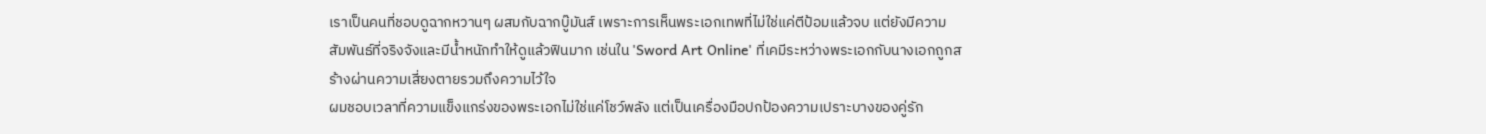เราเป็นคนที่ชอบดูฉากหวานๆ ผสมกับฉากบู๊มันส์ เพราะการเห็นพระเอกเทพที่ไม่ใช่แค่ตีป้อมแล้วจบ แต่ยังมีความสัมพันธ์ที่จริงจังและมีน้ำหนักทำให้ดูแล้วฟินมาก เช่นใน 'Sword Art Online' ที่เคมีระหว่างพระเอกกับนางเอกถูกสร้างผ่านความเสี่ยงตายรวมถึงความไว้ใจ
ผมชอบเวลาที่ความแข็งแกร่งของพระเอกไม่ใช่แค่โชว์พลัง แต่เป็นเครื่องมือปกป้องความเปราะบางของคู่รัก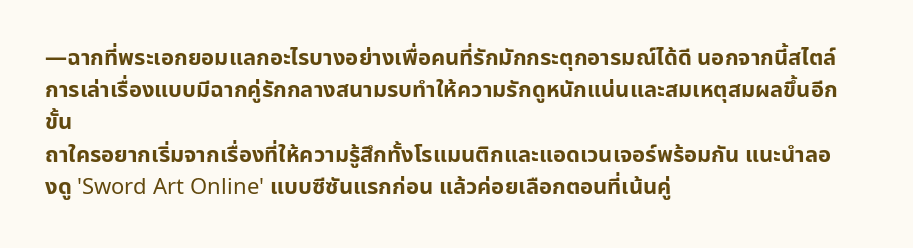—ฉากที่พระเอกยอมแลกอะไรบางอย่างเพื่อคนที่รักมักกระตุกอารมณ์ได้ดี นอกจากนี้สไตล์การเล่าเรื่องแบบมีฉากคู่รักกลางสนามรบทำให้ความรักดูหนักแน่นและสมเหตุสมผลขึ้นอีกขั้น
ถาใครอยากเริ่มจากเรื่องที่ให้ความรู้สึกทั้งโรแมนติกและแอดเวนเจอร์พร้อมกัน แนะนำลองดู 'Sword Art Online' แบบซีซันแรกก่อน แล้วค่อยเลือกตอนที่เน้นคู่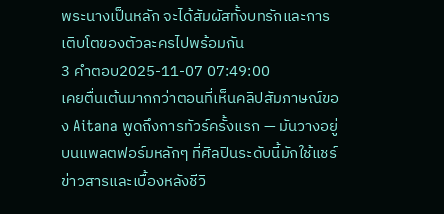พระนางเป็นหลัก จะได้สัมผัสทั้งบทรักและการเติบโตของตัวละครไปพร้อมกัน
3 คำตอบ2025-11-07 07:49:00
เคยตื่นเต้นมากกว่าตอนที่เห็นคลิปสัมภาษณ์ของ Aitana พูดถึงการทัวร์ครั้งแรก — มันวางอยู่บนแพลตฟอร์มหลักๆ ที่ศิลปินระดับนี้มักใช้แชร์ข่าวสารและเบื้องหลังชีวิ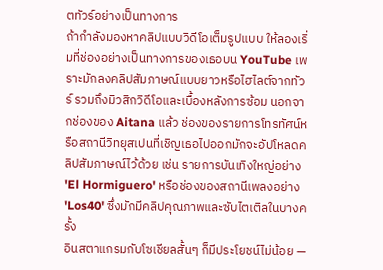ตทัวร์อย่างเป็นทางการ
ถ้ากำลังมองหาคลิปแบบวิดีโอเต็มรูปแบบ ให้ลองเริ่มที่ช่องอย่างเป็นทางการของเธอบน YouTube เพราะมักลงคลิปสัมภาษณ์แบบยาวหรือไฮไลต์จากทัวร์ รวมถึงมิวสิกวิดีโอและเบื้องหลังการซ้อม นอกจากช่องของ Aitana แล้ว ช่องของรายการโทรทัศน์หรือสถานีวิทยุสเปนที่เชิญเธอไปออกมักจะอัปโหลดคลิปสัมภาษณ์ไว้ด้วย เช่น รายการบันเทิงใหญ่อย่าง 'El Hormiguero' หรือช่องของสถานีเพลงอย่าง 'Los40' ซึ่งมักมีคลิปคุณภาพและซับไตเติลในบางครั้ง
อินสตาแกรมกับโซเชียลสั้นๆ ก็มีประโยชน์ไม่น้อย —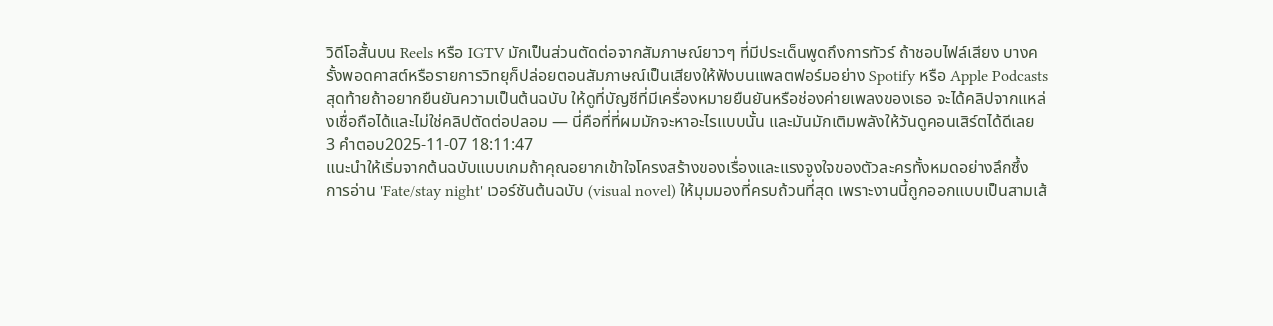วิดีโอสั้นบน Reels หรือ IGTV มักเป็นส่วนตัดต่อจากสัมภาษณ์ยาวๆ ที่มีประเด็นพูดถึงการทัวร์ ถ้าชอบไฟล์เสียง บางครั้งพอดคาสต์หรือรายการวิทยุก็ปล่อยตอนสัมภาษณ์เป็นเสียงให้ฟังบนแพลตฟอร์มอย่าง Spotify หรือ Apple Podcasts สุดท้ายถ้าอยากยืนยันความเป็นต้นฉบับ ให้ดูที่บัญชีที่มีเครื่องหมายยืนยันหรือช่องค่ายเพลงของเธอ จะได้คลิปจากแหล่งเชื่อถือได้และไม่ใช่คลิปตัดต่อปลอม — นี่คือที่ที่ผมมักจะหาอะไรแบบนั้น และมันมักเติมพลังให้วันดูคอนเสิร์ตได้ดีเลย
3 คำตอบ2025-11-07 18:11:47
แนะนำให้เริ่มจากต้นฉบับแบบเกมถ้าคุณอยากเข้าใจโครงสร้างของเรื่องและแรงจูงใจของตัวละครทั้งหมดอย่างลึกซึ้ง
การอ่าน 'Fate/stay night' เวอร์ชันต้นฉบับ (visual novel) ให้มุมมองที่ครบถ้วนที่สุด เพราะงานนี้ถูกออกแบบเป็นสามเส้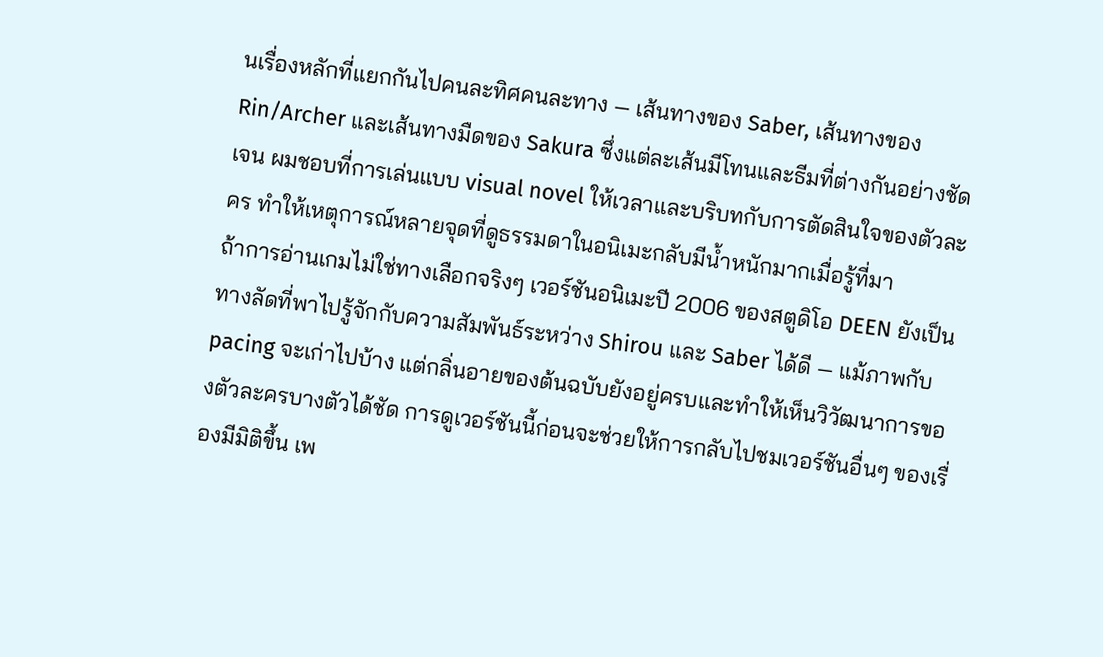นเรื่องหลักที่แยกกันไปคนละทิศคนละทาง — เส้นทางของ Saber, เส้นทางของ Rin/Archer และเส้นทางมืดของ Sakura ซึ่งแต่ละเส้นมีโทนและธีมที่ต่างกันอย่างชัดเจน ผมชอบที่การเล่นแบบ visual novel ให้เวลาและบริบทกับการตัดสินใจของตัวละคร ทำให้เหตุการณ์หลายจุดที่ดูธรรมดาในอนิเมะกลับมีน้ำหนักมากเมื่อรู้ที่มา
ถ้าการอ่านเกมไม่ใช่ทางเลือกจริงๆ เวอร์ชันอนิเมะปี 2006 ของสตูดิโอ DEEN ยังเป็นทางลัดที่พาไปรู้จักกับความสัมพันธ์ระหว่าง Shirou และ Saber ได้ดี — แม้ภาพกับ pacing จะเก่าไปบ้าง แต่กลิ่นอายของต้นฉบับยังอยู่ครบและทำให้เห็นวิวัฒนาการของตัวละครบางตัวได้ชัด การดูเวอร์ชันนี้ก่อนจะช่วยให้การกลับไปชมเวอร์ชันอื่นๆ ของเรื่องมีมิติขึ้น เพ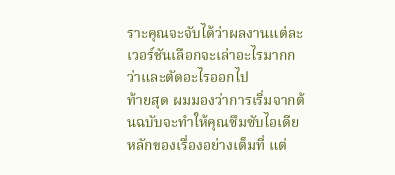ราะคุณจะจับได้ว่าผลงานแต่ละเวอร์ชันเลือกจะเล่าอะไรมากกว่าและตัดอะไรออกไป
ท้ายสุด ผมมองว่าการเริ่มจากต้นฉบับจะทำให้คุณซึมซับไอเดียหลักของเรื่องอย่างเต็มที่ แต่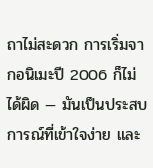ถาไม่สะดวก การเริ่มจากอนิเมะปี 2006 ก็ไม่ได้ผิด — มันเป็นประสบการณ์ที่เข้าใจง่าย และ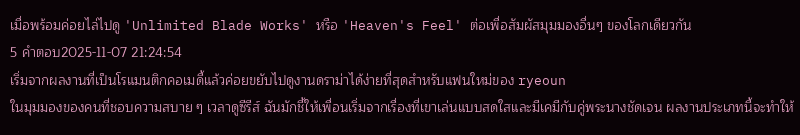เมื่อพร้อมค่อยไล่ไปดู 'Unlimited Blade Works' หรือ 'Heaven's Feel' ต่อเพื่อสัมผัสมุมมองอื่นๆ ของโลกเดียวกัน
5 คำตอบ2025-11-07 21:24:54
เริ่มจากผลงานที่เป็นโรแมนติกคอเมดี้แล้วค่อยขยับไปดูงานดราม่าได้ง่ายที่สุดสำหรับแฟนใหม่ของ ryeoun
ในมุมมองของคนที่ชอบความสบาย ๆ เวลาดูซีรีส์ ฉันมักชี้ให้เพื่อนเริ่มจากเรื่องที่เขาเล่นแบบสดใสและมีเคมีกับคู่พระนางชัดเจน ผลงานประเภทนี้จะทำให้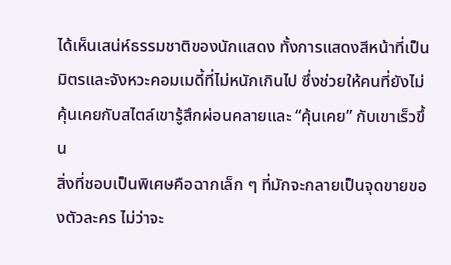ได้เห็นเสน่ห์ธรรมชาติของนักแสดง ทั้งการแสดงสีหน้าที่เป็นมิตรและจังหวะคอมเมดี้ที่ไม่หนักเกินไป ซึ่งช่วยให้คนที่ยังไม่คุ้นเคยกับสไตล์เขารู้สึกผ่อนคลายและ “คุ้นเคย” กับเขาเร็วขึ้น
สิ่งที่ชอบเป็นพิเศษคือฉากเล็ก ๆ ที่มักจะกลายเป็นจุดขายของตัวละคร ไม่ว่าจะ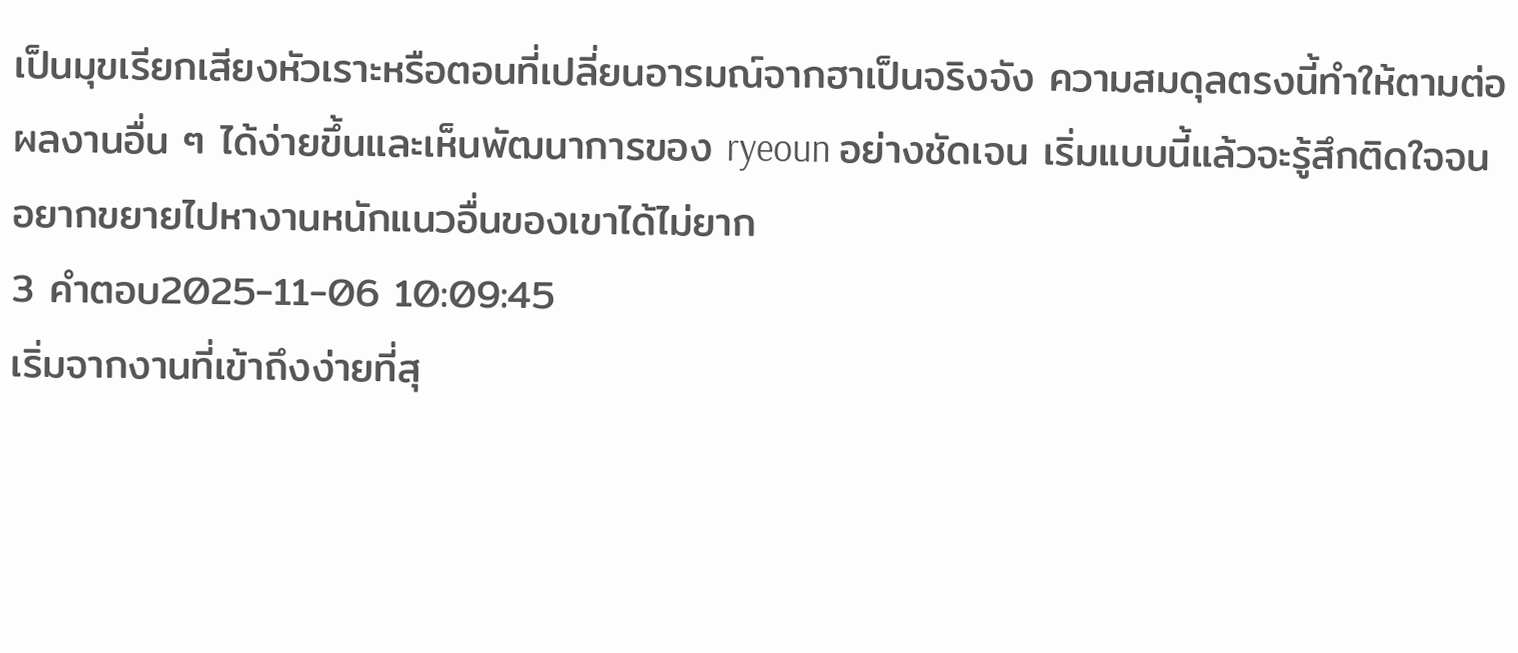เป็นมุขเรียกเสียงหัวเราะหรือตอนที่เปลี่ยนอารมณ์จากฮาเป็นจริงจัง ความสมดุลตรงนี้ทำให้ตามต่อผลงานอื่น ๆ ได้ง่ายขึ้นและเห็นพัฒนาการของ ryeoun อย่างชัดเจน เริ่มแบบนี้แล้วจะรู้สึกติดใจจนอยากขยายไปหางานหนักแนวอื่นของเขาได้ไม่ยาก
3 คำตอบ2025-11-06 10:09:45
เริ่มจากงานที่เข้าถึงง่ายที่สุ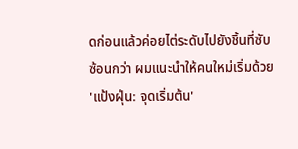ดก่อนแล้วค่อยไต่ระดับไปยังชิ้นที่ซับซ้อนกว่า ผมแนะนำให้คนใหม่เริ่มด้วย 'แป้งฝุ่น: จุดเริ่มต้น'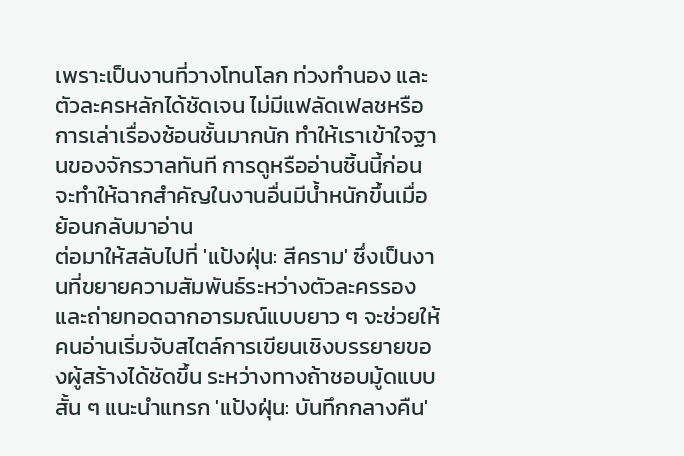เพราะเป็นงานที่วางโทนโลก ท่วงทำนอง และตัวละครหลักได้ชัดเจน ไม่มีแฟลัดเฟลชหรือการเล่าเรื่องซ้อนชั้นมากนัก ทำให้เราเข้าใจฐานของจักรวาลทันที การดูหรืออ่านชิ้นนี้ก่อนจะทำให้ฉากสำคัญในงานอื่นมีน้ำหนักขึ้นเมื่อย้อนกลับมาอ่าน
ต่อมาให้สลับไปที่ 'แป้งฝุ่น: สีคราม' ซึ่งเป็นงานที่ขยายความสัมพันธ์ระหว่างตัวละครรองและถ่ายทอดฉากอารมณ์แบบยาว ๆ จะช่วยให้คนอ่านเริ่มจับสไตล์การเขียนเชิงบรรยายของผู้สร้างได้ชัดขึ้น ระหว่างทางถ้าชอบมู้ดแบบสั้น ๆ แนะนำแทรก 'แป้งฝุ่น: บันทึกกลางคืน'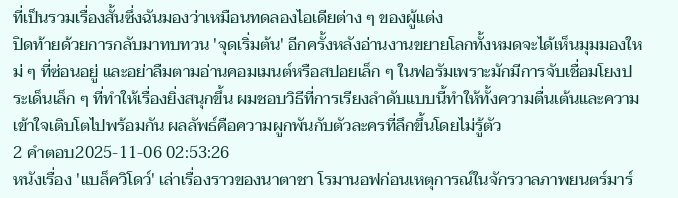ที่เป็นรวมเรื่องสั้นซึ่งฉันมองว่าเหมือนทดลองไอเดียต่าง ๆ ของผู้แต่ง
ปิดท้ายด้วยการกลับมาทบทวน 'จุดเริ่มต้น' อีกครั้งหลังอ่านงานขยายโลกทั้งหมดจะได้เห็นมุมมองใหม่ ๆ ที่ซ่อนอยู่ และอย่าลืมตามอ่านคอมเมนต์หรือสปอยเล็ก ๆ ในฟอรัมเพราะมักมีการจับเชื่อมโยงประเด็นเล็ก ๆ ที่ทำให้เรื่องยิ่งสนุกขึ้น ผมชอบวิธีที่การเรียงลำดับแบบนี้ทำให้ทั้งความตื่นเต้นและความเข้าใจเติบโตไปพร้อมกัน ผลลัพธ์คือความผูกพันกับตัวละครที่ลึกขึ้นโดยไม่รู้ตัว
2 คำตอบ2025-11-06 02:53:26
หนังเรื่อง 'แบล็ควิโดว์' เล่าเรื่องราวของนาตาชา โรมานอฟก่อนเหตุการณ์ในจักรวาลภาพยนตร์มาร์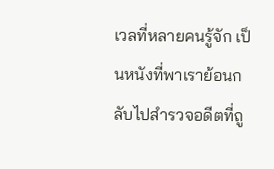เวลที่หลายคนรู้จัก เป็นหนังที่พาเราย้อนกลับไปสำรวจอดีตที่ถู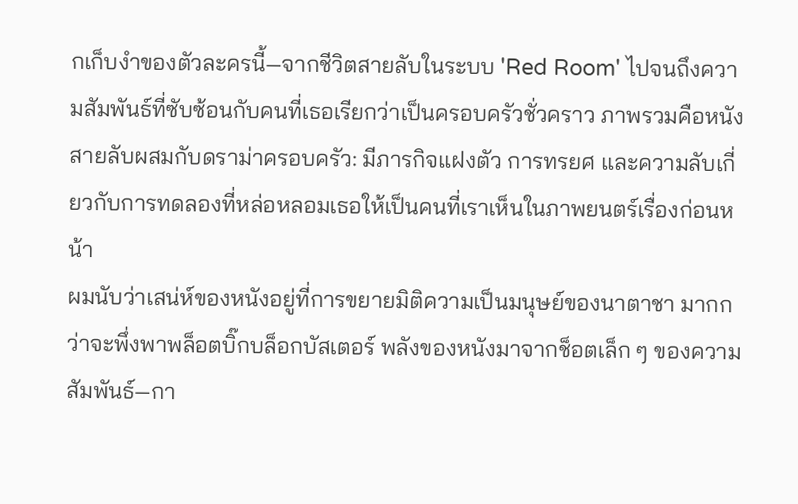กเก็บงำของตัวละครนี้—จากชีวิตสายลับในระบบ 'Red Room' ไปจนถึงความสัมพันธ์ที่ซับซ้อนกับคนที่เธอเรียกว่าเป็นครอบครัวชั่วคราว ภาพรวมคือหนังสายลับผสมกับดราม่าครอบครัว: มีภารกิจแฝงตัว การทรยศ และความลับเกี่ยวกับการทดลองที่หล่อหลอมเธอให้เป็นคนที่เราเห็นในภาพยนตร์เรื่องก่อนหน้า
ผมนับว่าเสน่ห์ของหนังอยู่ที่การขยายมิติความเป็นมนุษย์ของนาตาชา มากกว่าจะพึ่งพาพล็อตบิ๊กบล็อกบัสเตอร์ พลังของหนังมาจากช็อตเล็ก ๆ ของความสัมพันธ์—กา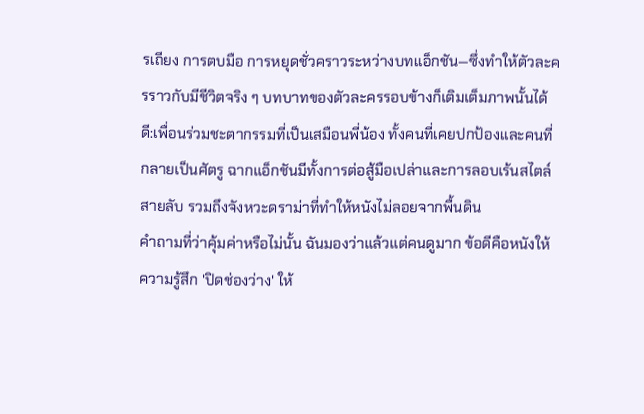รเถียง การตบมือ การหยุดชั่วคราวระหว่างบทแอ็กชัน—ซึ่งทำให้ตัวละครราวกับมีชีวิตจริง ๆ บทบาทของตัวละครรอบข้างก็เติมเต็มภาพนั้นได้ดี:เพื่อนร่วมชะตากรรมที่เป็นเสมือนพี่น้อง ทั้งคนที่เคยปกป้องและคนที่กลายเป็นศัตรู ฉากแอ็กชันมีทั้งการต่อสู้มือเปล่าและการลอบเร้นสไตล์สายลับ รวมถึงจังหวะดราม่าที่ทำให้หนังไม่ลอยจากพื้นดิน
คำถามที่ว่าคุ้มค่าหรือไม่นั้น ฉันมองว่าแล้วแต่คนดูมาก ข้อดีคือหนังให้ความรู้สึก 'ปิดช่องว่าง' ให้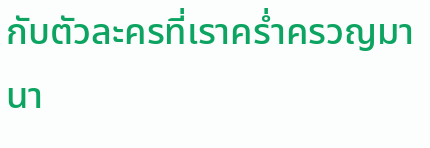กับตัวละครที่เราคร่ำครวญมานา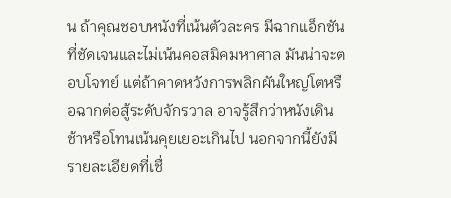น ถ้าคุณชอบหนังที่เน้นตัวละคร มีฉากแอ็กชันที่ชัดเจนและไม่เน้นคอสมิคมหาศาล มันน่าจะตอบโจทย์ แต่ถ้าคาดหวังการพลิกผันใหญ่โตหรือฉากต่อสู้ระดับจักรวาล อาจรู้สึกว่าหนังเดินช้าหรือโทนเน้นคุยเยอะเกินไป นอกจากนี้ยังมีรายละเอียดที่เชื่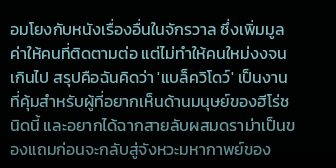อมโยงกับหนังเรื่องอื่นในจักรวาล ซึ่งเพิ่มมูลค่าให้คนที่ติดตามต่อ แต่ไม่ทำให้คนใหม่งงจนเกินไป สรุปคือฉันคิดว่า 'แบล็ควิโดว์' เป็นงานที่คุ้มสำหรับผู้ที่อยากเห็นด้านมนุษย์ของฮีโร่ชนิดนี้ และอยากได้ฉากสายลับผสมดราม่าเป็นของแถมก่อนจะกลับสู่จังหวะมหากาพย์ของ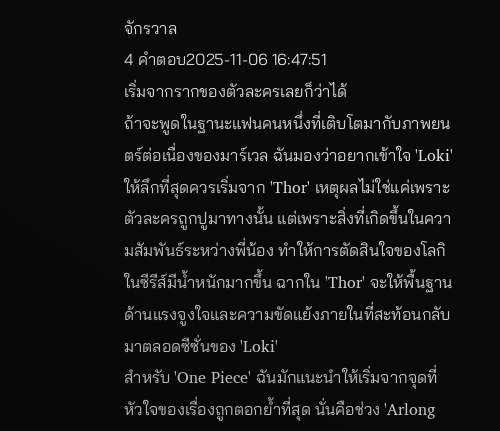จักรวาล
4 คำตอบ2025-11-06 16:47:51
เริ่มจากรากของตัวละครเลยก็ว่าได้
ถ้าจะพูดในฐานะแฟนคนหนึ่งที่เติบโตมากับภาพยนตร์ต่อเนื่องของมาร์เวล ฉันมองว่าอยากเข้าใจ 'Loki' ให้ลึกที่สุดควรเริ่มจาก 'Thor' เหตุผลไม่ใช่แค่เพราะตัวละครถูกปูมาทางนั้น แต่เพราะสิ่งที่เกิดขึ้นในความสัมพันธ์ระหว่างพี่น้อง ทำให้การตัดสินใจของโลกิในซีรีส์มีน้ำหนักมากขึ้น ฉากใน 'Thor' จะให้พื้นฐานด้านแรงจูงใจและความขัดแย้งภายในที่สะท้อนกลับมาตลอดซีซั่นของ 'Loki'
สำหรับ 'One Piece' ฉันมักแนะนำให้เริ่มจากจุดที่หัวใจของเรื่องถูกตอกย้ำที่สุด นั่นคือช่วง 'Arlong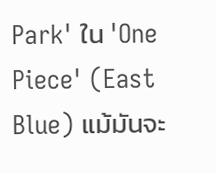Park' ใน 'One Piece' (East Blue) แม้มันจะ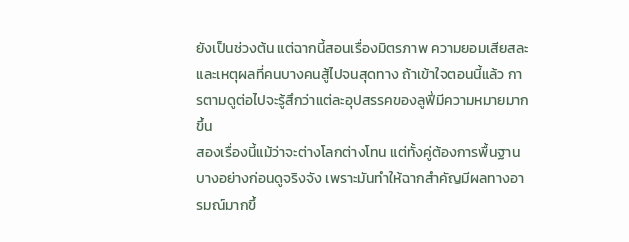ยังเป็นช่วงต้น แต่ฉากนี้สอนเรื่องมิตรภาพ ความยอมเสียสละ และเหตุผลที่คนบางคนสู้ไปจนสุดทาง ถ้าเข้าใจตอนนี้แล้ว การตามดูต่อไปจะรู้สึกว่าแต่ละอุปสรรคของลูฟี่มีความหมายมากขึ้น
สองเรื่องนี้แม้ว่าจะต่างโลกต่างโทน แต่ทั้งคู่ต้องการพื้นฐานบางอย่างก่อนดูจริงจัง เพราะมันทำให้ฉากสำคัญมีผลทางอารมณ์มากขึ้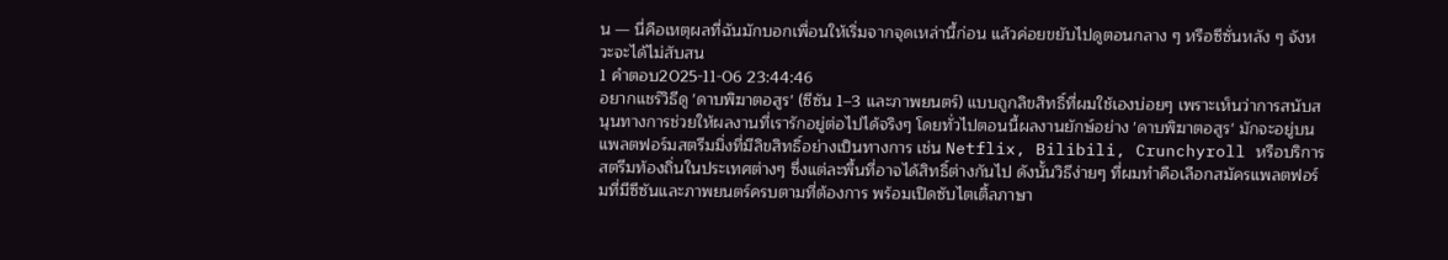น — นี่คือเหตุผลที่ฉันมักบอกเพื่อนให้เริ่มจากจุดเหล่านี้ก่อน แล้วค่อยขยับไปดูตอนกลาง ๆ หรือซีซั่นหลัง ๆ จังหวะจะได้ไม่สับสน
1 คำตอบ2025-11-06 23:44:46
อยากแชร์วิธีดู 'ดาบพิฆาตอสูร' (ซีซัน 1–3 และภาพยนตร์) แบบถูกลิขสิทธิ์ที่ผมใช้เองบ่อยๆ เพราะเห็นว่าการสนับสนุนทางการช่วยให้ผลงานที่เรารักอยู่ต่อไปได้จริงๆ โดยทั่วไปตอนนี้ผลงานยักษ์อย่าง 'ดาบพิฆาตอสูร' มักจะอยู่บนแพลตฟอร์มสตรีมมิ่งที่มีลิขสิทธิ์อย่างเป็นทางการ เช่น Netflix, Bilibili, Crunchyroll หรือบริการสตรีมท้องถิ่นในประเทศต่างๆ ซึ่งแต่ละพื้นที่อาจได้สิทธิ์ต่างกันไป ดังนั้นวิธีง่ายๆ ที่ผมทำคือเลือกสมัครแพลตฟอร์มที่มีซีซันและภาพยนตร์ครบตามที่ต้องการ พร้อมเปิดซับไตเติ้ลภาษา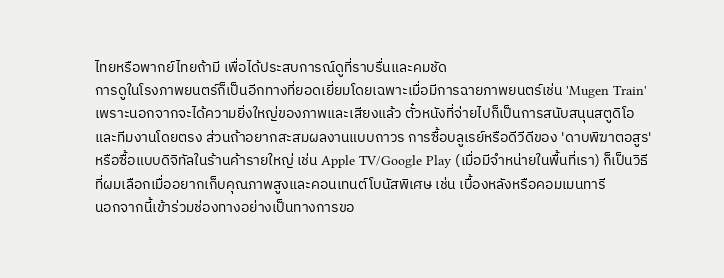ไทยหรือพากย์ไทยถ้ามี เพื่อได้ประสบการณ์ดูที่ราบรื่นและคมชัด
การดูในโรงภาพยนตร์ก็เป็นอีกทางที่ยอดเยี่ยมโดยเฉพาะเมื่อมีการฉายภาพยนตร์เช่น 'Mugen Train' เพราะนอกจากจะได้ความยิ่งใหญ่ของภาพและเสียงแล้ว ตั๋วหนังที่จ่ายไปก็เป็นการสนับสนุนสตูดิโอและทีมงานโดยตรง ส่วนถ้าอยากสะสมผลงานแบบถาวร การซื้อบลูเรย์หรือดีวีดีของ 'ดาบพิฆาตอสูร' หรือซื้อแบบดิจิทัลในร้านค้ารายใหญ่ เช่น Apple TV/Google Play (เมื่อมีจำหน่ายในพื้นที่เรา) ก็เป็นวิธีที่ผมเลือกเมื่ออยากเก็บคุณภาพสูงและคอนเทนต์โบนัสพิเศษ เช่น เบื้องหลังหรือคอมเมนทารี
นอกจากนี้เข้าร่วมช่องทางอย่างเป็นทางการขอ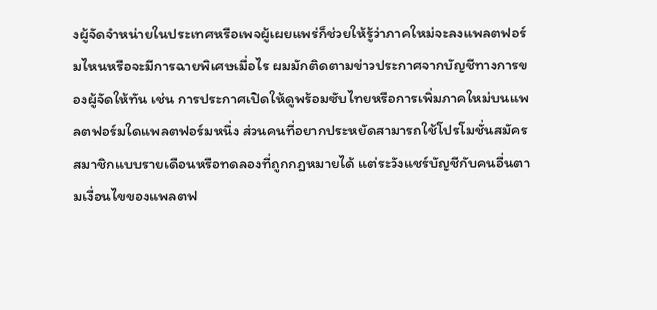งผู้จัดจำหน่ายในประเทศหรือเพจผู้เผยแพร่ก็ช่วยให้รู้ว่าภาคใหม่จะลงแพลตฟอร์มไหนหรือจะมีการฉายพิเศษเมื่อไร ผมมักติดตามข่าวประกาศจากบัญชีทางการของผู้จัดให้ทัน เช่น การประกาศเปิดให้ดูพร้อมซับไทยหรือการเพิ่มภาคใหม่บนแพลตฟอร์มใดแพลตฟอร์มหนึ่ง ส่วนคนที่อยากประหยัดสามารถใช้โปรโมชั่นสมัครสมาชิกแบบรายเดือนหรือทดลองที่ถูกกฎหมายได้ แต่ระวังแชร์บัญชีกับคนอื่นตามเงื่อนไขของแพลตฟ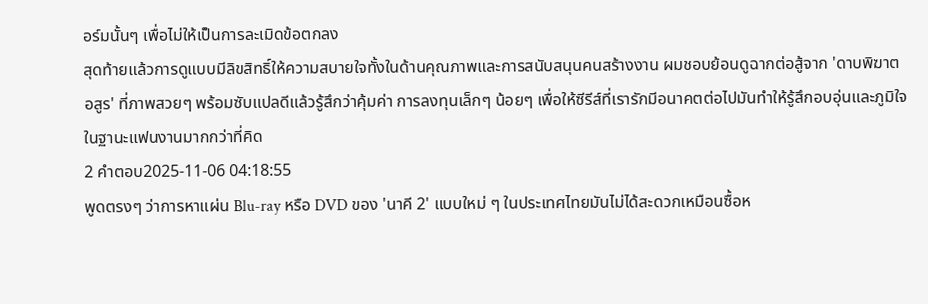อร์มนั้นๆ เพื่อไม่ให้เป็นการละเมิดข้อตกลง
สุดท้ายแล้วการดูแบบมีลิขสิทธิ์ให้ความสบายใจทั้งในด้านคุณภาพและการสนับสนุนคนสร้างงาน ผมชอบย้อนดูฉากต่อสู้จาก 'ดาบพิฆาตอสูร' ที่ภาพสวยๆ พร้อมซับแปลดีแล้วรู้สึกว่าคุ้มค่า การลงทุนเล็กๆ น้อยๆ เพื่อให้ซีรีส์ที่เรารักมีอนาคตต่อไปมันทำให้รู้สึกอบอุ่นและภูมิใจในฐานะแฟนงานมากกว่าที่คิด
2 คำตอบ2025-11-06 04:18:55
พูดตรงๆ ว่าการหาแผ่น Blu-ray หรือ DVD ของ 'นาคี 2' แบบใหม่ ๆ ในประเทศไทยมันไม่ได้สะดวกเหมือนซื้อห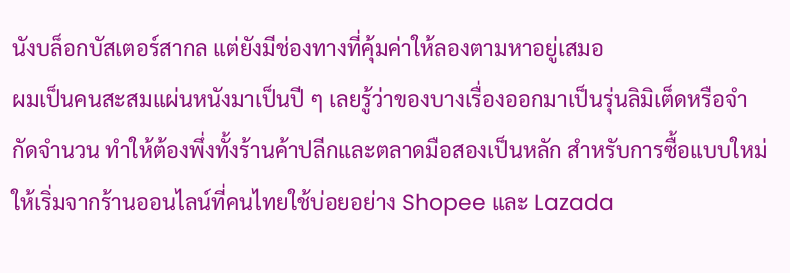นังบล็อกบัสเตอร์สากล แต่ยังมีช่องทางที่คุ้มค่าให้ลองตามหาอยู่เสมอ
ผมเป็นคนสะสมแผ่นหนังมาเป็นปี ๆ เลยรู้ว่าของบางเรื่องออกมาเป็นรุ่นลิมิเต็ดหรือจำกัดจำนวน ทำให้ต้องพึ่งทั้งร้านค้าปลีกและตลาดมือสองเป็นหลัก สำหรับการซื้อแบบใหม่ ให้เริ่มจากร้านออนไลน์ที่คนไทยใช้บ่อยอย่าง Shopee และ Lazada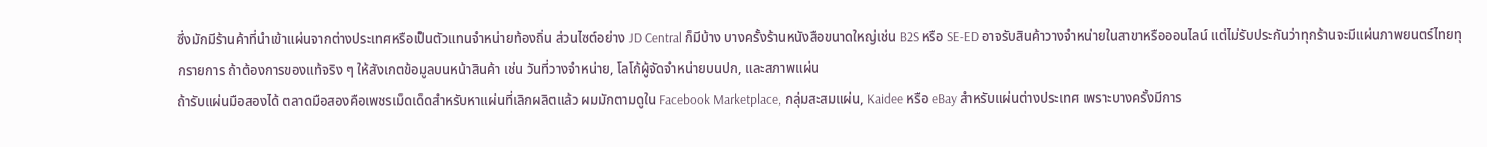ซึ่งมักมีร้านค้าที่นำเข้าแผ่นจากต่างประเทศหรือเป็นตัวแทนจำหน่ายท้องถิ่น ส่วนไซต์อย่าง JD Central ก็มีบ้าง บางครั้งร้านหนังสือขนาดใหญ่เช่น B2S หรือ SE-ED อาจรับสินค้าวางจำหน่ายในสาขาหรือออนไลน์ แต่ไม่รับประกันว่าทุกร้านจะมีแผ่นภาพยนตร์ไทยทุกรายการ ถ้าต้องการของแท้จริง ๆ ให้สังเกตข้อมูลบนหน้าสินค้า เช่น วันที่วางจำหน่าย, โลโก้ผู้จัดจำหน่ายบนปก, และสภาพแผ่น
ถ้ารับแผ่นมือสองได้ ตลาดมือสองคือเพชรเม็ดเด็ดสำหรับหาแผ่นที่เลิกผลิตแล้ว ผมมักตามดูใน Facebook Marketplace, กลุ่มสะสมแผ่น, Kaidee หรือ eBay สำหรับแผ่นต่างประเทศ เพราะบางครั้งมีการ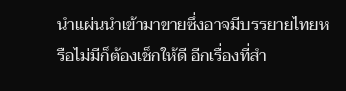นำแผ่นนำเข้ามาขายซึ่งอาจมีบรรยายไทยหรือไม่มีก็ต้องเช็กให้ดี อีกเรื่องที่สำ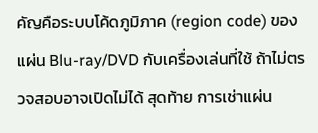คัญคือระบบโค้ดภูมิภาค (region code) ของแผ่น Blu-ray/DVD กับเครื่องเล่นที่ใช้ ถ้าไม่ตรวจสอบอาจเปิดไม่ได้ สุดท้าย การเช่าแผ่น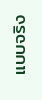แบบจริง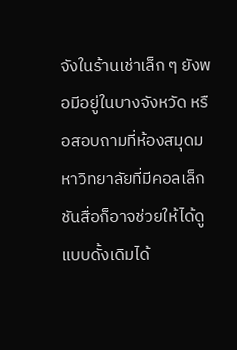จังในร้านเช่าเล็ก ๆ ยังพอมีอยู่ในบางจังหวัด หรือสอบถามที่ห้องสมุดมหาวิทยาลัยที่มีคอลเล็กชันสื่อก็อาจช่วยให้ได้ดูแบบดั้งเดิมได้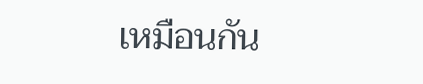เหมือนกัน